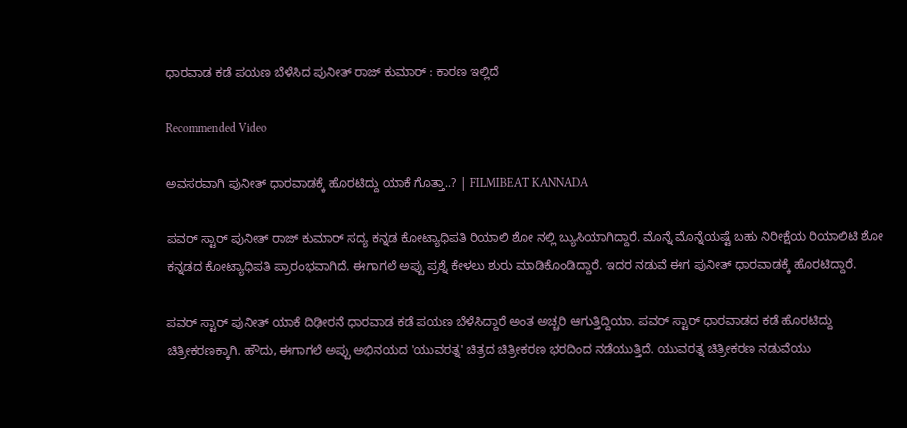ಧಾರವಾಡ ಕಡೆ ಪಯಣ ಬೆಳೆಸಿದ ಪುನೀತ್ ರಾಜ್ ಕುಮಾರ್ : ಕಾರಣ ಇಲ್ಲಿದೆ

Recommended Video

ಅವಸರವಾಗಿ ಪುನೀತ್ ಧಾರವಾಡಕ್ಕೆ ಹೊರಟಿದ್ದು ಯಾಕೆ ಗೊತ್ತಾ..? | FILMIBEAT KANNADA

ಪವರ್ ಸ್ಟಾರ್ ಪುನೀತ್ ರಾಜ್ ಕುಮಾರ್ ಸದ್ಯ ಕನ್ನಡ ಕೋಟ್ಯಾಧಿಪತಿ ರಿಯಾಲಿ ಶೋ ನಲ್ಲಿ ಬ್ಯುಸಿಯಾಗಿದ್ದಾರೆ. ಮೊನ್ನೆ ಮೊನ್ನೆಯಷ್ಟೆ ಬಹು ನಿರೀಕ್ಷೆಯ ರಿಯಾಲಿಟಿ ಶೋ ಕನ್ನಡದ ಕೋಟ್ಯಾಧಿಪತಿ ಪ್ರಾರಂಭವಾಗಿದೆ. ಈಗಾಗಲೆ ಅಪ್ಪು ಪ್ರಶ್ನೆ ಕೇಳಲು ಶುರು ಮಾಡಿಕೊಂಡಿದ್ದಾರೆ. ಇದರ ನಡುವೆ ಈಗ ಪುನೀತ್ ಧಾರವಾಡಕ್ಕೆ ಹೊರಟಿದ್ದಾರೆ.

ಪವರ್ ಸ್ಟಾರ್ ಪುನೀತ್ ಯಾಕೆ ದಿಢೀರನೆ ಧಾರವಾಡ ಕಡೆ ಪಯಣ ಬೆಳೆಸಿದ್ದಾರೆ ಅಂತ ಅಚ್ಚರಿ ಆಗುತ್ತಿದ್ದಿಯಾ. ಪವರ್ ಸ್ಟಾರ್ ಧಾರವಾಡದ ಕಡೆ ಹೊರಟಿದ್ದು ಚಿತ್ರೀಕರಣಕ್ಕಾಗಿ. ಹೌದು, ಈಗಾಗಲೆ ಅಪ್ಪು ಅಭಿನಯದ 'ಯುವರತ್ನ' ಚಿತ್ರದ ಚಿತ್ರೀಕರಣ ಭರದಿಂದ ನಡೆಯುತ್ತಿದೆ. ಯುವರತ್ನ ಚಿತ್ರೀಕರಣ ನಡುವೆಯು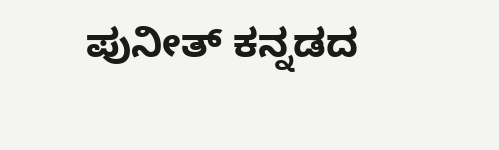ಪುನೀತ್ ಕನ್ನಡದ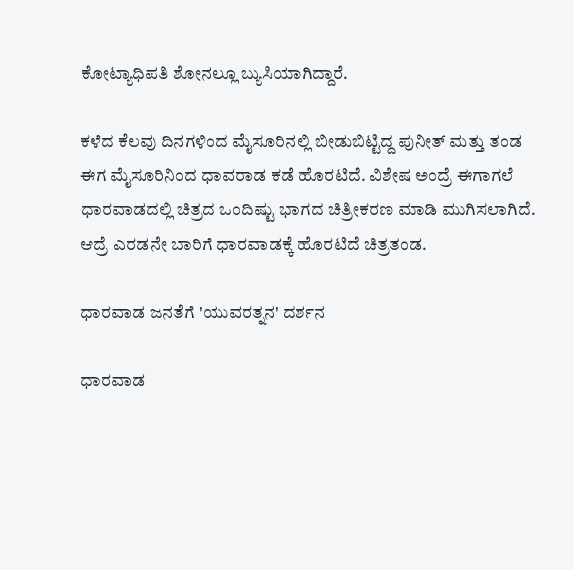ಕೋಟ್ಯಾಧಿಪತಿ ಶೋನಲ್ಲೂ ಬ್ಯುಸಿಯಾಗಿದ್ದಾರೆ.

ಕಳೆದ ಕೆಲವು ದಿನಗಳಿಂದ ಮೈಸೂರಿನಲ್ಲಿ ಬೀಡುಬಿಟ್ಟಿದ್ದ ಪುನೀತ್ ಮತ್ತು ತಂಡ ಈಗ ಮೈಸೂರಿನಿಂದ ಧಾವರಾಡ ಕಡೆ ಹೊರಟಿದೆ. ವಿಶೇಷ ಅಂದ್ರೆ ಈಗಾಗಲೆ ಧಾರವಾಡದಲ್ಲಿ ಚಿತ್ರದ ಒಂದಿಷ್ಟು ಭಾಗದ ಚಿತ್ರೀಕರಣ ಮಾಡಿ ಮುಗಿಸಲಾಗಿದೆ. ಆದ್ರೆ ಎರಡನೇ ಬಾರಿಗೆ ಧಾರವಾಡಕ್ಕೆ ಹೊರಟಿದೆ ಚಿತ್ರತಂಡ.

ಧಾರವಾಡ ಜನತೆಗೆ 'ಯುವರತ್ನನ' ದರ್ಶನ

ಧಾರವಾಡ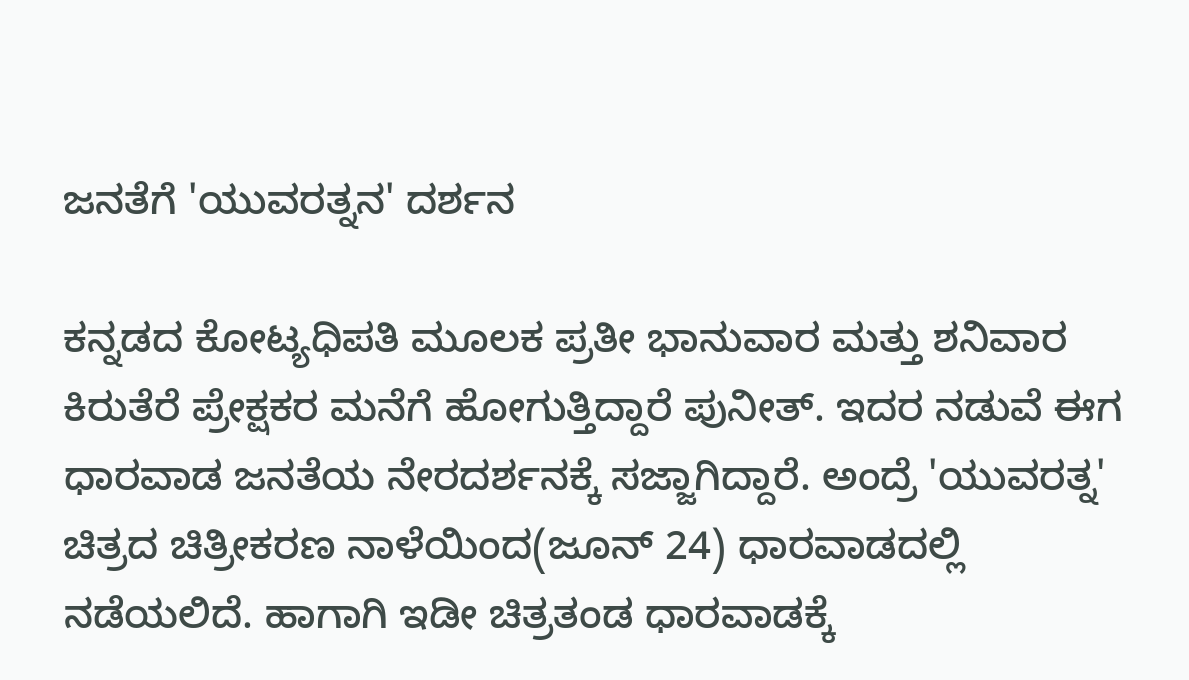ಜನತೆಗೆ 'ಯುವರತ್ನನ' ದರ್ಶನ

ಕನ್ನಡದ ಕೋಟ್ಯಧಿಪತಿ ಮೂಲಕ ಪ್ರತೀ ಭಾನುವಾರ ಮತ್ತು ಶನಿವಾರ ಕಿರುತೆರೆ ಪ್ರೇಕ್ಷಕರ ಮನೆಗೆ ಹೋಗುತ್ತಿದ್ದಾರೆ ಪುನೀತ್. ಇದರ ನಡುವೆ ಈಗ ಧಾರವಾಡ ಜನತೆಯ ನೇರದರ್ಶನಕ್ಕೆ ಸಜ್ಜಾಗಿದ್ದಾರೆ. ಅಂದ್ರೆ 'ಯುವರತ್ನ' ಚಿತ್ರದ ಚಿತ್ರೀಕರಣ ನಾಳೆಯಿಂದ(ಜೂನ್ 24) ಧಾರವಾಡದಲ್ಲಿ ನಡೆಯಲಿದೆ. ಹಾಗಾಗಿ ಇಡೀ ಚಿತ್ರತಂಡ ಧಾರವಾಡಕ್ಕೆ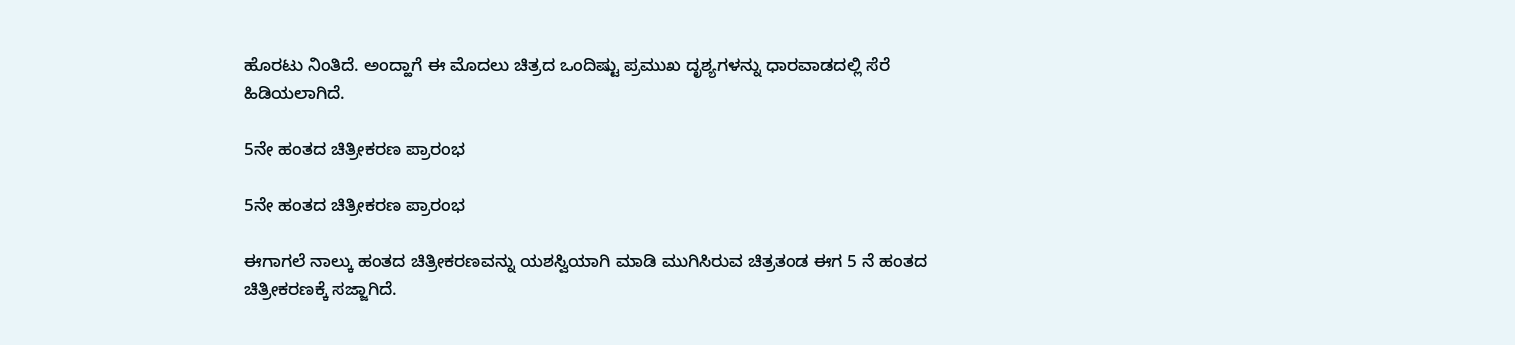ಹೊರಟು ನಿಂತಿದೆ. ಅಂದ್ಹಾಗೆ ಈ ಮೊದಲು ಚಿತ್ರದ ಒಂದಿಷ್ಟು ಪ್ರಮುಖ ದೃಶ್ಯಗಳನ್ನು ಧಾರವಾಡದಲ್ಲಿ ಸೆರೆ ಹಿಡಿಯಲಾಗಿದೆ.

5ನೇ ಹಂತದ ಚಿತ್ರೀಕರಣ ಪ್ರಾರಂಭ

5ನೇ ಹಂತದ ಚಿತ್ರೀಕರಣ ಪ್ರಾರಂಭ

ಈಗಾಗಲೆ ನಾಲ್ಕು ಹಂತದ ಚಿತ್ರೀಕರಣವನ್ನು ಯಶಸ್ವಿಯಾಗಿ ಮಾಡಿ ಮುಗಿಸಿರುವ ಚಿತ್ರತಂಡ ಈಗ 5 ನೆ ಹಂತದ ಚಿತ್ರೀಕರಣಕ್ಕೆ ಸಜ್ಜಾಗಿದೆ.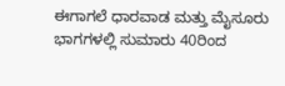ಈಗಾಗಲೆ ಧಾರವಾಡ ಮತ್ತು ಮೈಸೂರು ಭಾಗಗಳಲ್ಲಿ ಸುಮಾರು 40ರಿಂದ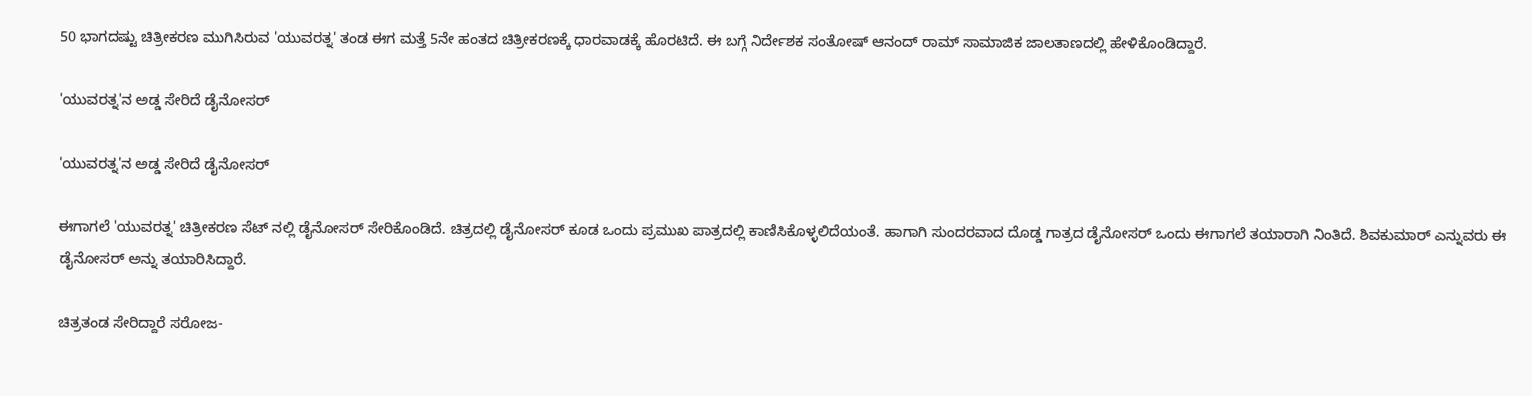50 ಭಾಗದಷ್ಟು ಚಿತ್ರೀಕರಣ ಮುಗಿಸಿರುವ 'ಯುವರತ್ನ' ತಂಡ ಈಗ ಮತ್ತೆ 5ನೇ ಹಂತದ ಚಿತ್ರೀಕರಣಕ್ಕೆ ಧಾರವಾಡಕ್ಕೆ ಹೊರಟಿದೆ. ಈ ಬಗ್ಗೆ ನಿರ್ದೇಶಕ ಸಂತೋಷ್ ಆನಂದ್ ರಾಮ್ ಸಾಮಾಜಿಕ ಜಾಲತಾಣದಲ್ಲಿ ಹೇಳಿಕೊಂಡಿದ್ದಾರೆ.

'ಯುವರತ್ನ'ನ ಅಡ್ಡ ಸೇರಿದೆ ಡೈನೋಸರ್

'ಯುವರತ್ನ'ನ ಅಡ್ಡ ಸೇರಿದೆ ಡೈನೋಸರ್

ಈಗಾಗಲೆ 'ಯುವರತ್ನ' ಚಿತ್ರೀಕರಣ ಸೆಟ್ ನಲ್ಲಿ ಡೈನೋಸರ್ ಸೇರಿಕೊಂಡಿದೆ. ಚಿತ್ರದಲ್ಲಿ ಡೈನೋಸರ್ ಕೂಡ ಒಂದು ಪ್ರಮುಖ ಪಾತ್ರದಲ್ಲಿ ಕಾಣಿಸಿಕೊಳ್ಳಲಿದೆಯಂತೆ. ಹಾಗಾಗಿ ಸುಂದರವಾದ ದೊಡ್ಡ ಗಾತ್ರದ ಡೈನೋಸರ್ ಒಂದು ಈಗಾಗಲೆ ತಯಾರಾಗಿ ನಿಂತಿದೆ. ಶಿವಕುಮಾರ್ ಎನ್ನುವರು ಈ ಡೈನೋಸರ್ ಅನ್ನು ತಯಾರಿಸಿದ್ದಾರೆ.

ಚಿತ್ರತಂಡ ಸೇರಿದ್ದಾರೆ ಸರೋಜ-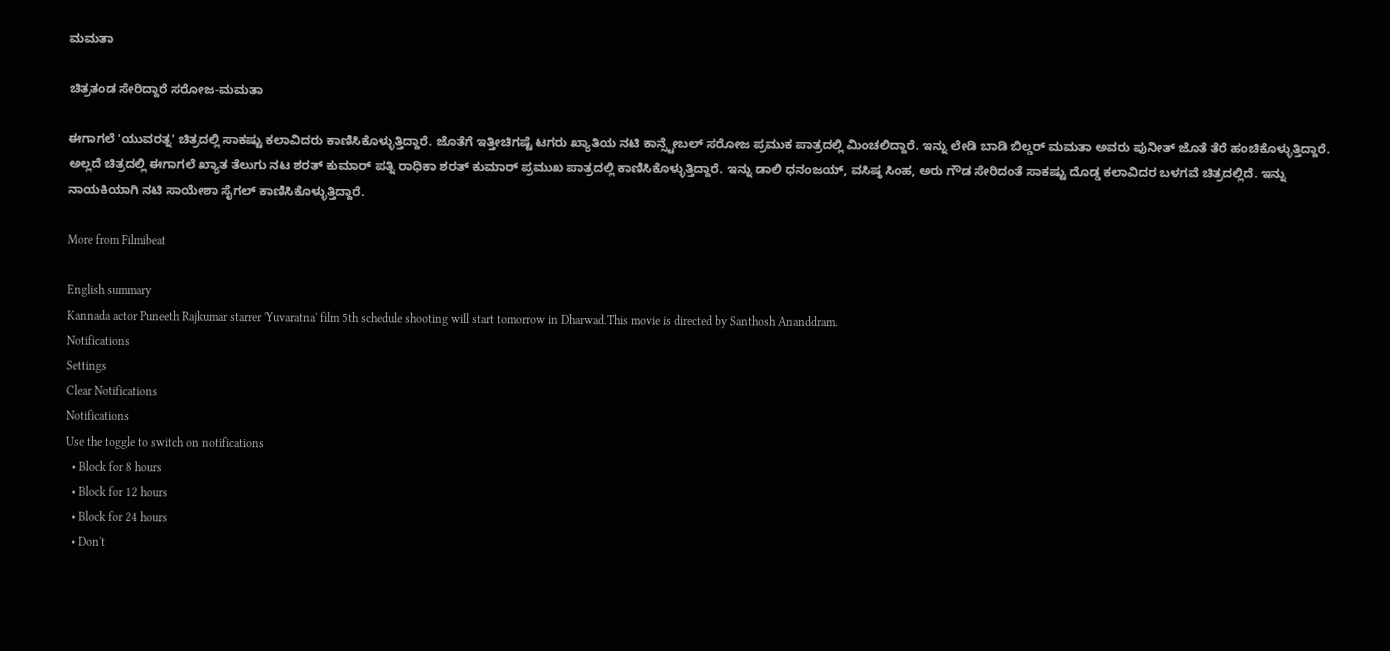ಮಮತಾ

ಚಿತ್ರತಂಡ ಸೇರಿದ್ದಾರೆ ಸರೋಜ-ಮಮತಾ

ಈಗಾಗಲೆ 'ಯುವರತ್ನ' ಚಿತ್ರದಲ್ಲಿ ಸಾಕಷ್ಟು ಕಲಾವಿದರು ಕಾಣಿಸಿಕೊಳ್ಳುತ್ತಿದ್ದಾರೆ. ಜೊತೆಗೆ ಇತ್ತೀಚಿಗಷ್ಟೆ ಟಗರು ಖ್ಯಾತಿಯ ನಟಿ ಕಾನ್ಸ್ಟೇಬಲ್ ಸರೋಜ ಪ್ರಮುಕ ಪಾತ್ರದಲ್ಲಿ ಮಿಂಚಲಿದ್ದಾರೆ. ಇನ್ನು ಲೇಡಿ ಬಾಡಿ ಬಿಲ್ಡರ್ ಮಮತಾ ಅವರು ಪುನೀತ್ ಜೊತೆ ತೆರೆ ಹಂಚಿಕೊಳ್ಳುತ್ತಿದ್ದಾರೆ. ಅಲ್ಲದೆ ಚಿತ್ರದಲ್ಲಿ ಈಗಾಗಲೆ ಖ್ಯಾತ ತೆಲುಗು ನಟ ಶರತ್ ಕುಮಾರ್ ಪತ್ನಿ ರಾಧಿಕಾ ಶರತ್ ಕುಮಾರ್ ಪ್ರಮುಖ ಪಾತ್ರದಲ್ಲಿ ಕಾಣಿಸಿಕೊಳ್ಳುತ್ತಿದ್ದಾರೆ. ಇನ್ನು ಡಾಲಿ ಧನಂಜಯ್, ವಸಿಷ್ಠ ಸಿಂಹ, ಅರು ಗೌಡ ಸೇರಿದಂತೆ ಸಾಕಷ್ಟು ದೊಡ್ಡ ಕಲಾವಿದರ ಬಳಗವೆ ಚಿತ್ರದಲ್ಲಿದೆ. ಇನ್ನು ನಾಯಕಿಯಾಗಿ ನಟಿ ಸಾಯೇಶಾ ಸೈಗಲ್ ಕಾಣಿಸಿಕೊಳ್ಳುತ್ತಿದ್ದಾರೆ.

More from Filmibeat

English summary
Kannada actor Puneeth Rajkumar starrer 'Yuvaratna' film 5th schedule shooting will start tomorrow in Dharwad.This movie is directed by Santhosh Ananddram.
Notifications
Settings
Clear Notifications
Notifications
Use the toggle to switch on notifications
  • Block for 8 hours
  • Block for 12 hours
  • Block for 24 hours
  • Don't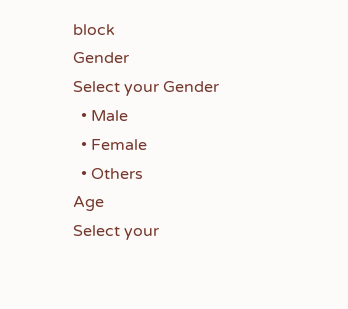block
Gender
Select your Gender
  • Male
  • Female
  • Others
Age
Select your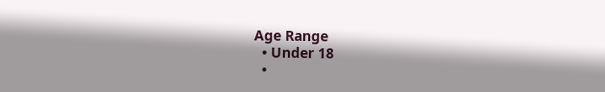Age Range
  • Under 18
  •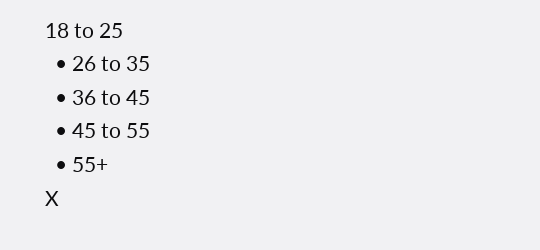18 to 25
  • 26 to 35
  • 36 to 45
  • 45 to 55
  • 55+
X